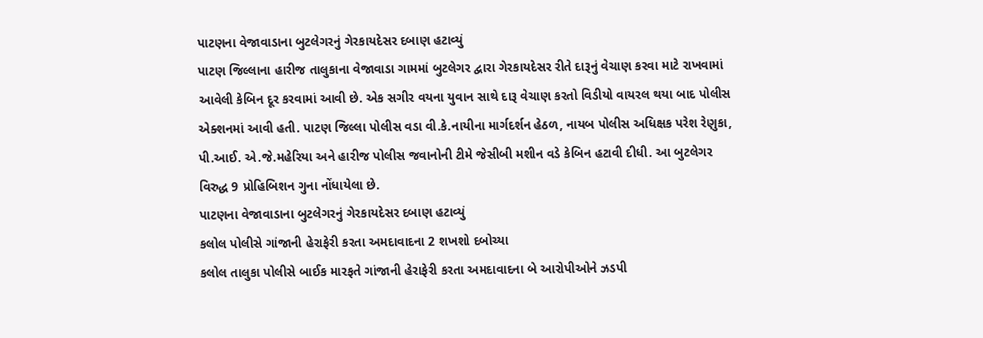પાટણના વેજાવાડાના બુટલેગરનું ગેરકાયદેસર દબાણ હટાવ્યું
પાટણ જિલ્લાના હારીજ તાલુકાના વેજાવાડા ગામમાં બુટલેગર દ્વારા ગેરકાયદેસર રીતે દારૂનું વેચાણ કરવા માટે રાખવામાં આવેલી કેબિન દૂર કરવામાં આવી છે. એક સગીર વયના યુવાન સાથે દારૂ વેચાણ કરતો વિડીયો વાયરલ થયા બાદ પોલીસ એક્શનમાં આવી હતી. પાટણ જિલ્લા પોલીસ વડા વી.કે.નાયીના માર્ગદર્શન હેઠળ, નાયબ પોલીસ અધિક્ષક પરેશ રેણુકા, પી.આઈ. એ.જે.મહેરિયા અને હારીજ પોલીસ જવાનોની ટીમે જેસીબી મશીન વડે કેબિન હટાવી દીધી. આ બુટલેગર વિરુદ્ધ 9 પ્રોહિબિશન ગુના નોંધાયેલા છે.
પાટણના વેજાવાડાના બુટલેગરનું ગેરકાયદેસર દબાણ હટાવ્યું
કલોલ પોલીસે ગાંજાની હેરાફેરી કરતા અમદાવાદના 2 શખશો દબોચ્યા
કલોલ તાલુકા પોલીસે બાઈક મારફતે ગાંજાની હેરાફેરી કરતા અમદાવાદના બે આરોપીઓને ઝડપી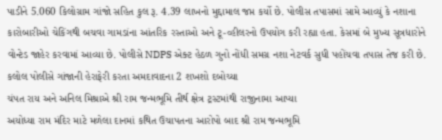પાડીને 5.060 કિલોગ્રામ ગાંજો સહિત કુલ રૂ. 4.39 લાખનો મુદ્દામાલ જપ્ત કર્યો છે. પોલીસ તપાસમાં સામે આવ્યું કે નશાના કારોબારીઓ ચેકિંગથી બચવા ગામડાંના આંતરિક રસ્તાઓ અને ટૂ-વ્હીલરનો ઉપયોગ કરી રહ્યા હતા. કેસમાં બે મુખ્ય સૂત્રધારોને વોન્ટેડ જાહેર કરવામાં આવ્યા છે. પોલીસે NDPS એક્ટ હેઠળ ગુનો નોંધી સમગ્ર નશા નેટવર્ક સુધી પહોંચવા તપાસ તેજ કરી છે.
કલોલ પોલીસે ગાંજાની હેરાફેરી કરતા અમદાવાદના 2 શખશો દબોચ્યા
ચંપત રાય અને અનિલ મિશ્રાએ શ્રી રામ જન્મભૂમિ તીર્થ ક્ષેત્ર ટ્રસ્ટમાંથી રાજીનામા આપ્યા
અયોધ્યા રામ મંદિર માટે મળેલા દાનમાં કથિત ઉચાપતના આરોપો બાદ શ્રી રામ જન્મભૂમિ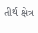તીર્થ ક્ષેત્ર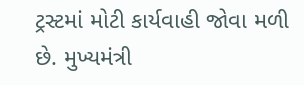ટ્રસ્ટમાં મોટી કાર્યવાહી જોવા મળી છે. મુખ્યમંત્રી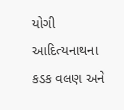યોગી આદિત્યનાથના કડક વલણ અને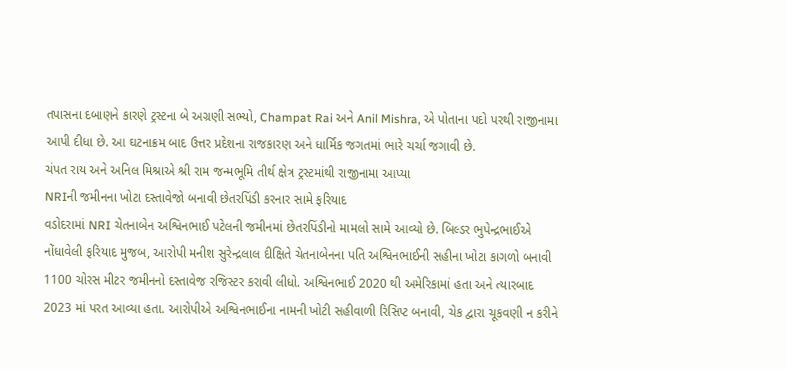તપાસના દબાણને કારણે ટ્રસ્ટના બે અગ્રણી સભ્યો, Champat Rai અને Anil Mishra, એ પોતાના પદો પરથી રાજીનામા આપી દીધા છે. આ ઘટનાક્રમ બાદ ઉત્તર પ્રદેશના રાજકારણ અને ધાર્મિક જગતમાં ભારે ચર્ચા જગાવી છે.
ચંપત રાય અને અનિલ મિશ્રાએ શ્રી રામ જન્મભૂમિ તીર્થ ક્ષેત્ર ટ્રસ્ટમાંથી રાજીનામા આપ્યા
NRIની જમીનના ખોટા દસ્તાવેજો બનાવી છેતરપિંડી કરનાર સામે ફરિયાદ
વડોદરામાં NRI ચેતનાબેન અશ્વિનભાઈ પટેલની જમીનમાં છેતરપિંડીનો મામલો સામે આવ્યો છે. બિલ્ડર ભુપેન્દ્રભાઈએ નોંધાવેલી ફરિયાદ મુજબ, આરોપી મનીશ સુરેન્દ્રલાલ દીક્ષિતે ચેતનાબેનના પતિ અશ્વિનભાઈની સહીના ખોટા કાગળો બનાવી 1100 ચોરસ મીટર જમીનનો દસ્તાવેજ રજિસ્ટર કરાવી લીધો. અશ્વિનભાઈ 2020 થી અમેરિકામાં હતા અને ત્યારબાદ 2023 માં પરત આવ્યા હતા. આરોપીએ અશ્વિનભાઈના નામની ખોટી સહીવાળી રિસિપ્ટ બનાવી, ચેક દ્વારા ચૂકવણી ન કરીને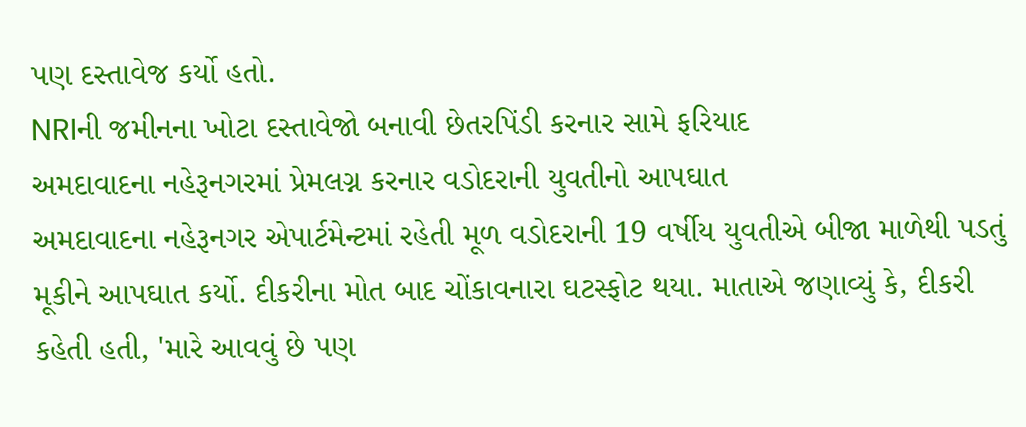પણ દસ્તાવેજ કર્યો હતો.
NRIની જમીનના ખોટા દસ્તાવેજો બનાવી છેતરપિંડી કરનાર સામે ફરિયાદ
અમદાવાદના નહેરૂનગરમાં પ્રેમલગ્ન કરનાર વડોદરાની યુવતીનો આપઘાત
અમદાવાદના નહેરૂનગર એપાર્ટમેન્ટમાં રહેતી મૂળ વડોદરાની 19 વર્ષીય યુવતીએ બીજા માળેથી પડતું મૂકીને આપઘાત કર્યો. દીકરીના મોત બાદ ચોંકાવનારા ઘટસ્ફોટ થયા. માતાએ જણાવ્યું કે, દીકરી કહેતી હતી, 'મારે આવવું છે પણ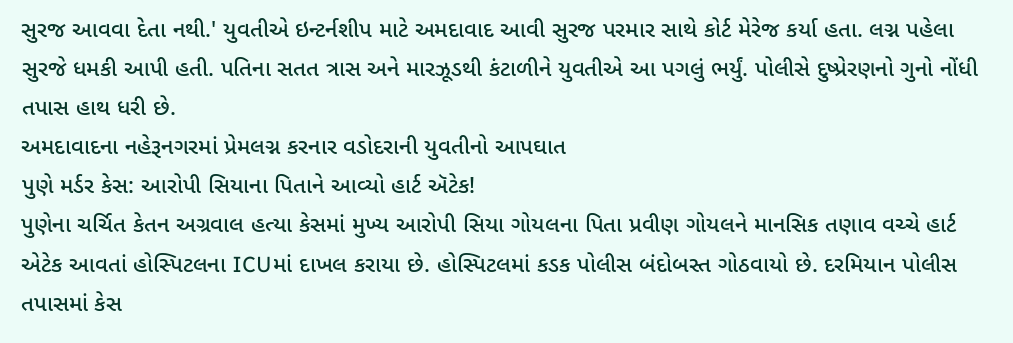સુરજ આવવા દેતા નથી.' યુવતીએ ઇન્ટર્નશીપ માટે અમદાવાદ આવી સુરજ પરમાર સાથે કોર્ટ મેરેજ કર્યા હતા. લગ્ન પહેલા સુરજે ધમકી આપી હતી. પતિના સતત ત્રાસ અને મારઝૂડથી કંટાળીને યુવતીએ આ પગલું ભર્યું. પોલીસે દુષ્પ્રેરણનો ગુનો નોંધી તપાસ હાથ ધરી છે.
અમદાવાદના નહેરૂનગરમાં પ્રેમલગ્ન કરનાર વડોદરાની યુવતીનો આપઘાત
પુણે મર્ડર કેસ: આરોપી સિયાના પિતાને આવ્યો હાર્ટ ઍટેક!
પુણેના ચર્ચિત કેતન અગ્રવાલ હત્યા કેસમાં મુખ્ય આરોપી સિયા ગોયલના પિતા પ્રવીણ ગોયલને માનસિક તણાવ વચ્ચે હાર્ટ એટેક આવતાં હોસ્પિટલના ICUમાં દાખલ કરાયા છે. હોસ્પિટલમાં કડક પોલીસ બંદોબસ્ત ગોઠવાયો છે. દરમિયાન પોલીસ તપાસમાં કેસ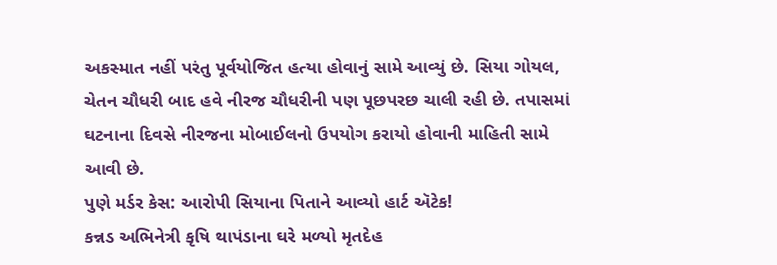અકસ્માત નહીં પરંતુ પૂર્વયોજિત હત્યા હોવાનું સામે આવ્યું છે. સિયા ગોયલ, ચેતન ચૌધરી બાદ હવે નીરજ ચૌધરીની પણ પૂછપરછ ચાલી રહી છે. તપાસમાં ઘટનાના દિવસે નીરજના મોબાઈલનો ઉપયોગ કરાયો હોવાની માહિતી સામે આવી છે.
પુણે મર્ડર કેસ: આરોપી સિયાના પિતાને આવ્યો હાર્ટ ઍટેક!
કન્નડ અભિનેત્રી કૃષિ થાપંડાના ઘરે મળ્યો મૃતદેહ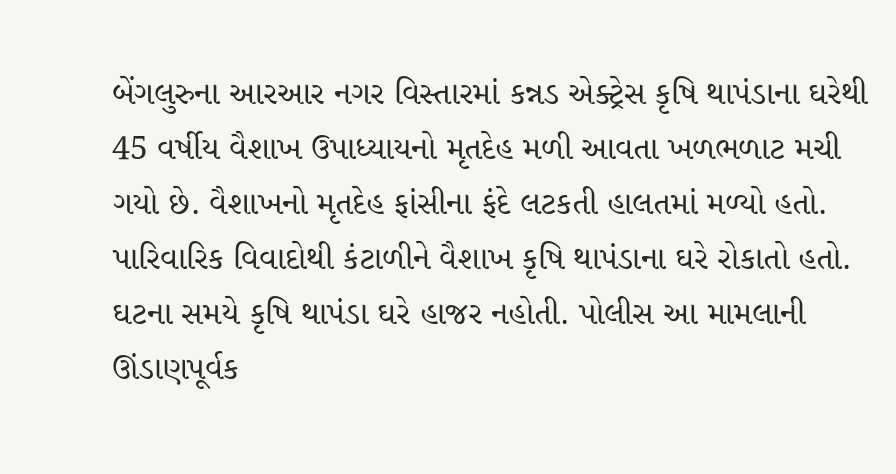બેંગલુરુના આરઆર નગર વિસ્તારમાં કન્નડ એક્ટ્રેસ કૃષિ થાપંડાના ઘરેથી 45 વર્ષીય વૈશાખ ઉપાધ્યાયનો મૃતદેહ મળી આવતા ખળભળાટ મચી ગયો છે. વૈશાખનો મૃતદેહ ફાંસીના ફંદે લટકતી હાલતમાં મળ્યો હતો. પારિવારિક વિવાદોથી કંટાળીને વૈશાખ કૃષિ થાપંડાના ઘરે રોકાતો હતો. ઘટના સમયે કૃષિ થાપંડા ઘરે હાજર નહોતી. પોલીસ આ મામલાની ઊંડાણપૂર્વક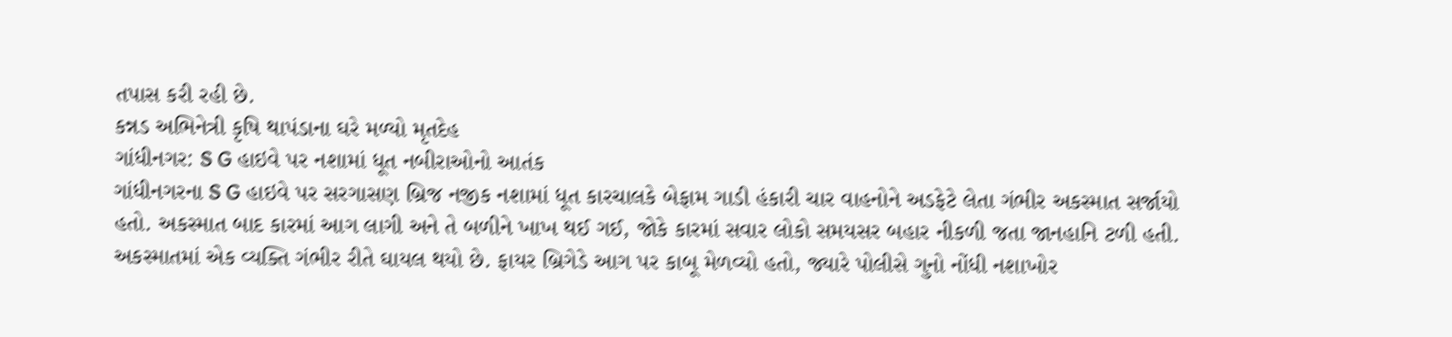તપાસ કરી રહી છે.
કન્નડ અભિનેત્રી કૃષિ થાપંડાના ઘરે મળ્યો મૃતદેહ
ગાંધીનગર: S G હાઇવે પર નશામાં ધૂત નબીરાઓનો આતંક
ગાંધીનગરના S G હાઇવે પર સરગાસણ બ્રિજ નજીક નશામાં ધૂત કારચાલકે બેફામ ગાડી હંકારી ચાર વાહનોને અડફેટે લેતા ગંભીર અકસ્માત સર્જાયો હતો. અકસ્માત બાદ કારમાં આગ લાગી અને તે બળીને ખાખ થઈ ગઈ, જોકે કારમાં સવાર લોકો સમયસર બહાર નીકળી જતા જાનહાનિ ટળી હતી. અકસ્માતમાં એક વ્યક્તિ ગંભીર રીતે ઘાયલ થયો છે. ફાયર બ્રિગેડે આગ પર કાબૂ મેળવ્યો હતો, જ્યારે પોલીસે ગુનો નોંધી નશાખોર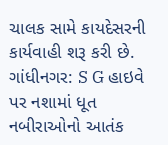ચાલક સામે કાયદેસરની કાર્યવાહી શરૂ કરી છે.
ગાંધીનગર: S G હાઇવે પર નશામાં ધૂત નબીરાઓનો આતંક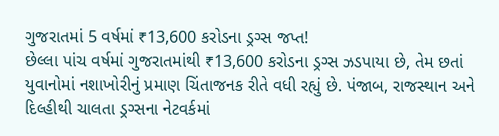ગુજરાતમાં 5 વર્ષમાં ₹13,600 કરોડના ડ્રગ્સ જપ્ત!
છેલ્લા પાંચ વર્ષમાં ગુજરાતમાંથી ₹13,600 કરોડના ડ્રગ્સ ઝડપાયા છે, તેમ છતાં યુવાનોમાં નશાખોરીનું પ્રમાણ ચિંતાજનક રીતે વધી રહ્યું છે. પંજાબ, રાજસ્થાન અને દિલ્હીથી ચાલતા ડ્રગ્સના નેટવર્કમાં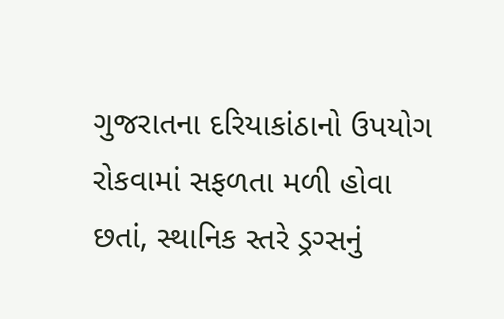ગુજરાતના દરિયાકાંઠાનો ઉપયોગ રોકવામાં સફળતા મળી હોવા છતાં, સ્થાનિક સ્તરે ડ્રગ્સનું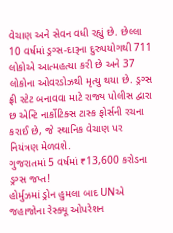વેચાણ અને સેવન વધી રહ્યું છે. છેલ્લા 10 વર્ષમાં ડ્રગ્સ-દારૂના દુરુપયોગથી 711 લોકોએ આત્મહત્યા કરી છે અને 37 લોકોના ઓવરડોઝથી મૃત્યુ થયા છે. ડ્રગ્સ ફ્રી સ્ટેટ બનાવવા માટે રાજ્ય પોલીસ દ્વારા છ એન્ટિ નાર્કોટિક્સ ટાસ્ક ફોર્સની રચના કરાઈ છે, જે સ્થાનિક વેચાણ પર નિયંત્રણ મેળવશે.
ગુજરાતમાં 5 વર્ષમાં ₹13,600 કરોડના ડ્રગ્સ જપ્ત!
હોર્મુઝમાં ડ્રોન હુમલા બાદ UNએ જહાજોના રેસ્ક્યૂ ઓપરેશન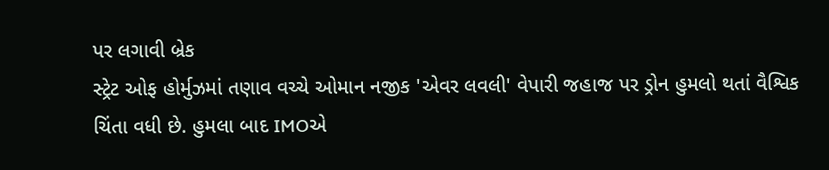પર લગાવી બ્રેક
સ્ટ્રેટ ઓફ હોર્મુઝમાં તણાવ વચ્ચે ઓમાન નજીક 'એવર લવલી' વેપારી જહાજ પર ડ્રોન હુમલો થતાં વૈશ્વિક ચિંતા વધી છે. હુમલા બાદ IMOએ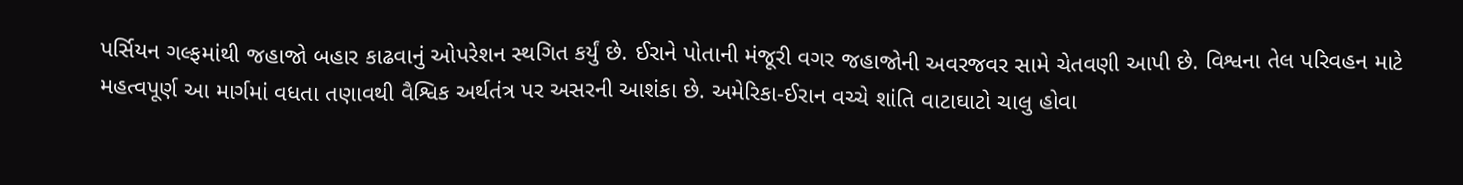પર્સિયન ગલ્ફમાંથી જહાજો બહાર કાઢવાનું ઓપરેશન સ્થગિત કર્યું છે. ઈરાને પોતાની મંજૂરી વગર જહાજોની અવરજવર સામે ચેતવણી આપી છે. વિશ્વના તેલ પરિવહન માટે મહત્વપૂર્ણ આ માર્ગમાં વધતા તણાવથી વૈશ્વિક અર્થતંત્ર પર અસરની આશંકા છે. અમેરિકા-ઈરાન વચ્ચે શાંતિ વાટાઘાટો ચાલુ હોવા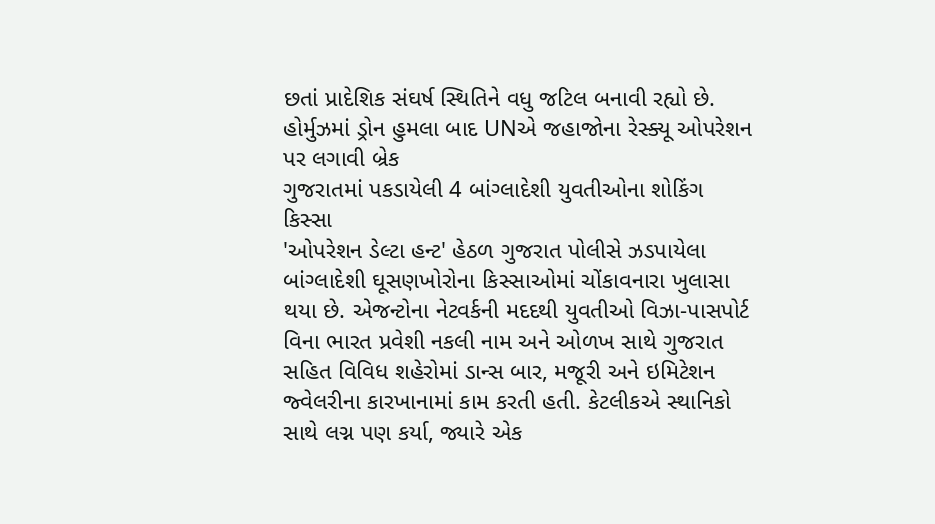છતાં પ્રાદેશિક સંઘર્ષ સ્થિતિને વધુ જટિલ બનાવી રહ્યો છે.
હોર્મુઝમાં ડ્રોન હુમલા બાદ UNએ જહાજોના રેસ્ક્યૂ ઓપરેશન પર લગાવી બ્રેક
ગુજરાતમાં પકડાયેલી 4 બાંગ્લાદેશી યુવતીઓના શોકિંગ કિસ્સા
'ઓપરેશન ડેલ્ટા હન્ટ' હેઠળ ગુજરાત પોલીસે ઝડપાયેલા બાંગ્લાદેશી ઘૂસણખોરોના કિસ્સાઓમાં ચોંકાવનારા ખુલાસા થયા છે. એજન્ટોના નેટવર્કની મદદથી યુવતીઓ વિઝા-પાસપોર્ટ વિના ભારત પ્રવેશી નકલી નામ અને ઓળખ સાથે ગુજરાત સહિત વિવિધ શહેરોમાં ડાન્સ બાર, મજૂરી અને ઇમિટેશન જ્વેલરીના કારખાનામાં કામ કરતી હતી. કેટલીકએ સ્થાનિકો સાથે લગ્ન પણ કર્યા, જ્યારે એક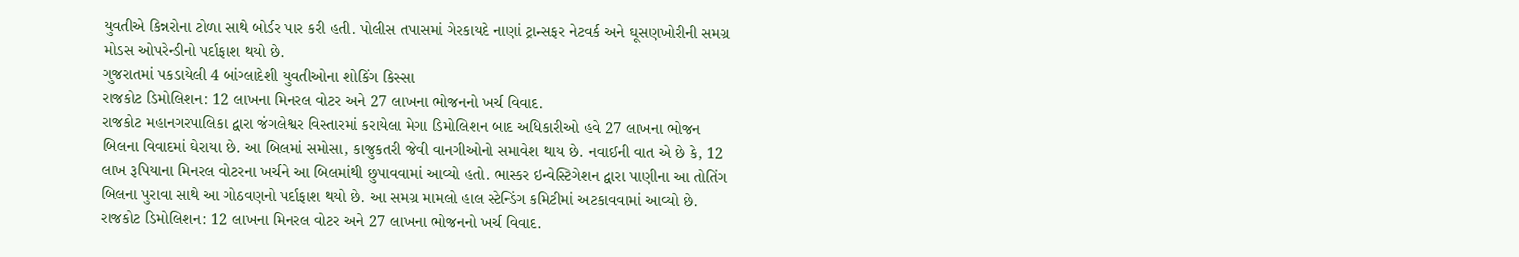યુવતીએ કિન્નરોના ટોળા સાથે બોર્ડર પાર કરી હતી. પોલીસ તપાસમાં ગેરકાયદે નાણાં ટ્રાન્સફર નેટવર્ક અને ઘૂસણખોરીની સમગ્ર મોડસ ઓપરેન્ડીનો પર્દાફાશ થયો છે.
ગુજરાતમાં પકડાયેલી 4 બાંગ્લાદેશી યુવતીઓના શોકિંગ કિસ્સા
રાજકોટ ડિમોલિશન: 12 લાખના મિનરલ વોટર અને 27 લાખના ભોજનનો ખર્ચ વિવાદ.
રાજકોટ મહાનગરપાલિકા દ્વારા જંગલેશ્વર વિસ્તારમાં કરાયેલા મેગા ડિમોલિશન બાદ અધિકારીઓ હવે 27 લાખના ભોજન બિલના વિવાદમાં ઘેરાયા છે. આ બિલમાં સમોસા, કાજુકતરી જેવી વાનગીઓનો સમાવેશ થાય છે. નવાઈની વાત એ છે કે, 12 લાખ રૂપિયાના મિનરલ વોટરના ખર્ચને આ બિલમાંથી છુપાવવામાં આવ્યો હતો. ભાસ્કર ઇન્વેસ્ટિગેશન દ્વારા પાણીના આ તોતિંગ બિલના પુરાવા સાથે આ ગોઠવણનો પર્દાફાશ થયો છે. આ સમગ્ર મામલો હાલ સ્ટેન્ડિંગ કમિટીમાં અટકાવવામાં આવ્યો છે.
રાજકોટ ડિમોલિશન: 12 લાખના મિનરલ વોટર અને 27 લાખના ભોજનનો ખર્ચ વિવાદ.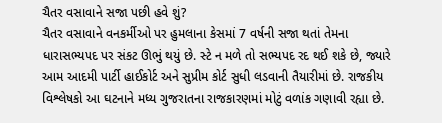ચૈતર વસાવાને સજા પછી હવે શું?
ચૈતર વસાવાને વનકર્મીઓ પર હુમલાના કેસમાં 7 વર્ષની સજા થતાં તેમના ધારાસભ્યપદ પર સંકટ ઊભું થયું છે. સ્ટે ન મળે તો સભ્યપદ રદ થઈ શકે છે, જ્યારે આમ આદમી પાર્ટી હાઈકોર્ટ અને સુપ્રીમ કોર્ટ સુધી લડવાની તૈયારીમાં છે. રાજકીય વિશ્લેષકો આ ઘટનાને મધ્ય ગુજરાતના રાજકારણમાં મોટું વળાંક ગણાવી રહ્યા છે.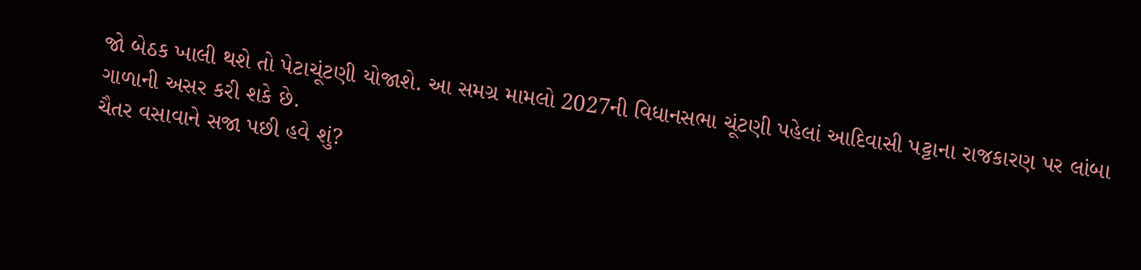જો બેઠક ખાલી થશે તો પેટાચૂંટણી યોજાશે. આ સમગ્ર મામલો 2027ની વિધાનસભા ચૂંટણી પહેલાં આદિવાસી પટ્ટાના રાજકારણ પર લાંબા ગાળાની અસર કરી શકે છે.
ચૈતર વસાવાને સજા પછી હવે શું?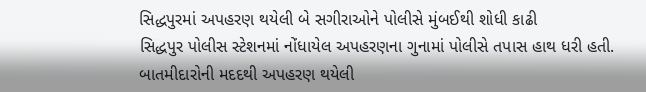સિદ્ધપુરમાં અપહરણ થયેલી બે સગીરાઓને પોલીસે મુંબઈથી શોધી કાઢી
સિદ્ધપુર પોલીસ સ્ટેશનમાં નોંધાયેલ અપહરણના ગુનામાં પોલીસે તપાસ હાથ ધરી હતી. બાતમીદારોની મદદથી અપહરણ થયેલી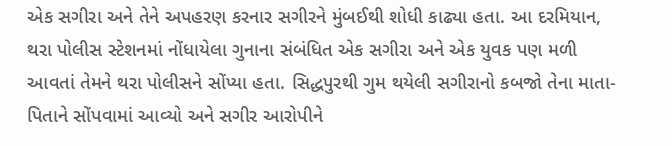એક સગીરા અને તેને અપહરણ કરનાર સગીરને મુંબઈથી શોધી કાઢ્યા હતા. આ દરમિયાન, થરા પોલીસ સ્ટેશનમાં નોંધાયેલા ગુનાના સંબંધિત એક સગીરા અને એક યુવક પણ મળી આવતાં તેમને થરા પોલીસને સોંપ્યા હતા. સિદ્ધપુરથી ગુમ થયેલી સગીરાનો કબજો તેના માતા-પિતાને સોંપવામાં આવ્યો અને સગીર આરોપીને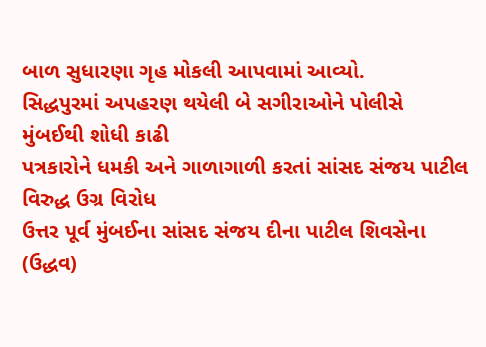બાળ સુધારણા ગૃહ મોકલી આપવામાં આવ્યો.
સિદ્ધપુરમાં અપહરણ થયેલી બે સગીરાઓને પોલીસે મુંબઈથી શોધી કાઢી
પત્રકારોને ધમકી અને ગાળાગાળી કરતાં સાંસદ સંજય પાટીલ વિરુદ્ધ ઉગ્ર વિરોધ
ઉત્તર પૂર્વ મુંબઈના સાંસદ સંજય દીના પાટીલ શિવસેના (ઉદ્ધવ)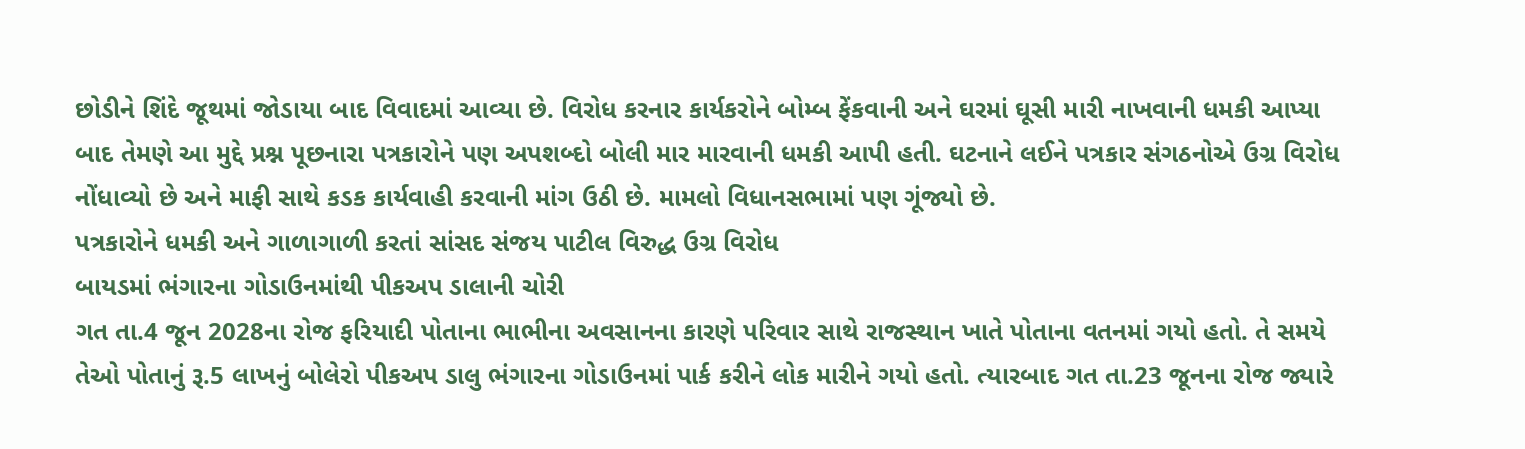છોડીને શિંદે જૂથમાં જોડાયા બાદ વિવાદમાં આવ્યા છે. વિરોધ કરનાર કાર્યકરોને બોમ્બ ફેંકવાની અને ઘરમાં ઘૂસી મારી નાખવાની ધમકી આપ્યા બાદ તેમણે આ મુદ્દે પ્રશ્ન પૂછનારા પત્રકારોને પણ અપશબ્દો બોલી માર મારવાની ધમકી આપી હતી. ઘટનાને લઈને પત્રકાર સંગઠનોએ ઉગ્ર વિરોધ નોંધાવ્યો છે અને માફી સાથે કડક કાર્યવાહી કરવાની માંગ ઉઠી છે. મામલો વિધાનસભામાં પણ ગૂંજ્યો છે.
પત્રકારોને ધમકી અને ગાળાગાળી કરતાં સાંસદ સંજય પાટીલ વિરુદ્ધ ઉગ્ર વિરોધ
બાયડમાં ભંગારના ગોડાઉનમાંથી પીકઅપ ડાલાની ચોરી
ગત તા.4 જૂન 2028ના રોજ ફરિયાદી પોતાના ભાભીના અવસાનના કારણે પરિવાર સાથે રાજસ્થાન ખાતે પોતાના વતનમાં ગયો હતો. તે સમયે તેઓ પોતાનું રૂ.5 લાખનું બોલેરો પીકઅપ ડાલુ ભંગારના ગોડાઉનમાં પાર્ક કરીને લોક મારીને ગયો હતો. ત્યારબાદ ગત તા.23 જૂનના રોજ જ્યારે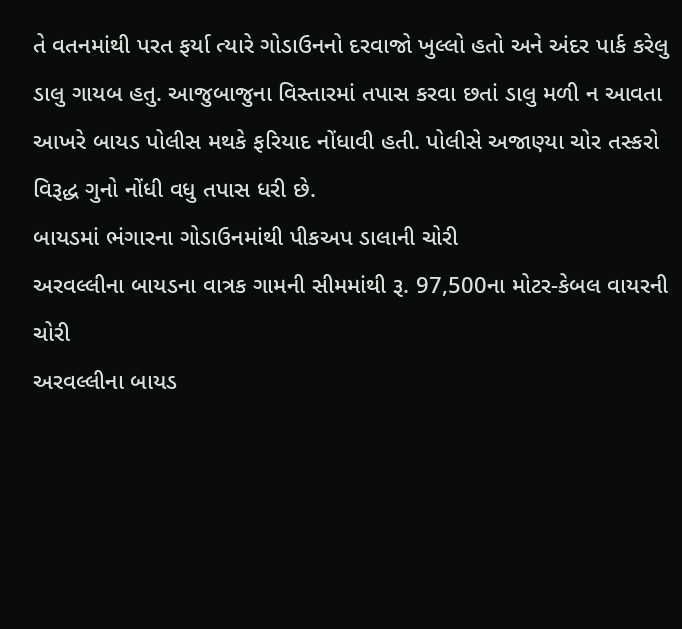તે વતનમાંથી પરત ફર્યા ત્યારે ગોડાઉનનો દરવાજો ખુલ્લો હતો અને અંદર પાર્ક કરેલુ ડાલુ ગાયબ હતુ. આજુબાજુના વિસ્તારમાં તપાસ કરવા છતાં ડાલુ મળી ન આવતા આખરે બાયડ પોલીસ મથકે ફરિયાદ નોંધાવી હતી. પોલીસે અજાણ્યા ચોર તસ્કરો વિરૂદ્ધ ગુનો નોંધી વધુ તપાસ ધરી છે.
બાયડમાં ભંગારના ગોડાઉનમાંથી પીકઅપ ડાલાની ચોરી
અરવલ્લીના બાયડના વાત્રક ગામની સીમમાંથી રૂ. 97,500ના મોટર-કેબલ વાયરની ચોરી
અરવલ્લીના બાયડ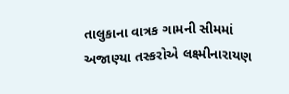તાલુકાના વાત્રક ગામની સીમમાં અજાણ્યા તસ્કરોએ લક્ષ્મીનારાયણ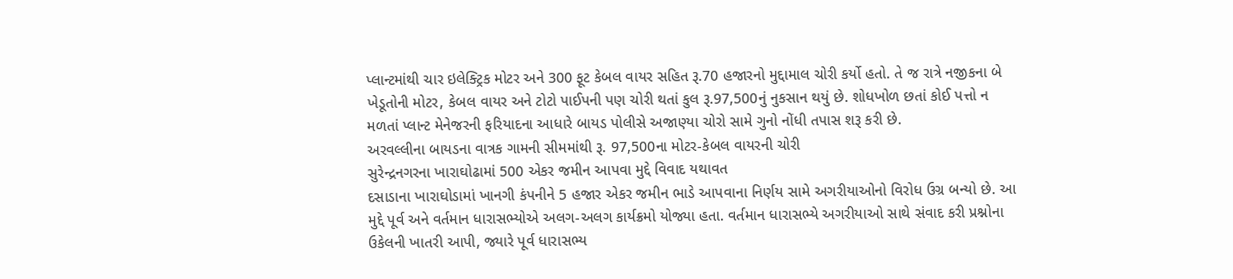પ્લાન્ટમાંથી ચાર ઇલેક્ટ્રિક મોટર અને 300 ફૂટ કેબલ વાયર સહિત રૂ.70 હજારનો મુદ્દામાલ ચોરી કર્યો હતો. તે જ રાત્રે નજીકના બે ખેડૂતોની મોટર, કેબલ વાયર અને ટોટો પાઈપની પણ ચોરી થતાં કુલ રૂ.97,500નું નુકસાન થયું છે. શોધખોળ છતાં કોઈ પત્તો ન મળતાં પ્લાન્ટ મેનેજરની ફરિયાદના આધારે બાયડ પોલીસે અજાણ્યા ચોરો સામે ગુનો નોંધી તપાસ શરૂ કરી છે.
અરવલ્લીના બાયડના વાત્રક ગામની સીમમાંથી રૂ. 97,500ના મોટર-કેબલ વાયરની ચોરી
સુરેન્દ્રનગરના ખારાઘોઢામાં 500 એકર જમીન આપવા મુદ્દે વિવાદ યથાવત
દસાડાના ખારાઘોડામાં ખાનગી કંપનીને 5 હજાર એકર જમીન ભાડે આપવાના નિર્ણય સામે અગરીયાઓનો વિરોધ ઉગ્ર બન્યો છે. આ મુદ્દે પૂર્વ અને વર્તમાન ધારાસભ્યોએ અલગ-અલગ કાર્યક્રમો યોજ્યા હતા. વર્તમાન ધારાસભ્યે અગરીયાઓ સાથે સંવાદ કરી પ્રશ્નોના ઉકેલની ખાતરી આપી, જ્યારે પૂર્વ ધારાસભ્ય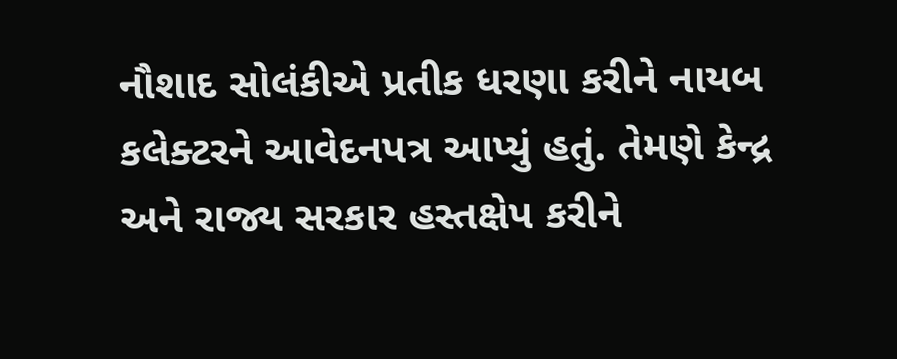નૌશાદ સોલંકીએ પ્રતીક ધરણા કરીને નાયબ કલેક્ટરને આવેદનપત્ર આપ્યું હતું. તેમણે કેન્દ્ર અને રાજ્ય સરકાર હસ્તક્ષેપ કરીને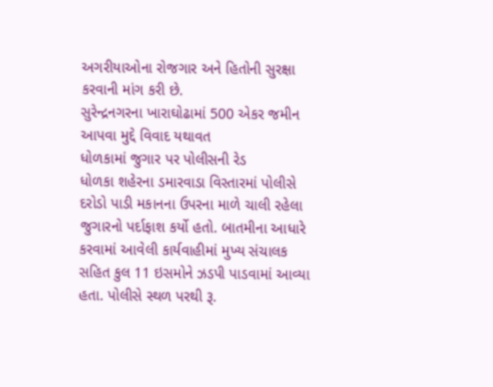અગરીયાઓના રોજગાર અને હિતોની સુરક્ષા કરવાની માંગ કરી છે.
સુરેન્દ્રનગરના ખારાઘોઢામાં 500 એકર જમીન આપવા મુદ્દે વિવાદ યથાવત
ધોળકામાં જુગાર પર પોલીસની રેડ
ધોળકા શહેરના ડમારવાડા વિસ્તારમાં પોલીસે દરોડો પાડી મકાનના ઉપરના માળે ચાલી રહેલા જુગારનો પર્દાફાશ કર્યો હતો. બાતમીના આધારે કરવામાં આવેલી કાર્યવાહીમાં મુખ્ય સંચાલક સહિત કુલ 11 ઇસમોને ઝડપી પાડવામાં આવ્યા હતા. પોલીસે સ્થળ પરથી રૂ.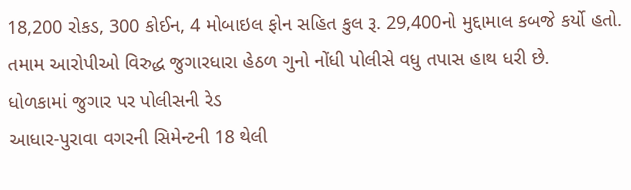18,200 રોકડ, 300 કોઈન, 4 મોબાઇલ ફોન સહિત કુલ રૂ. 29,400નો મુદ્દામાલ કબજે કર્યો હતો. તમામ આરોપીઓ વિરુદ્ધ જુગારધારા હેઠળ ગુનો નોંધી પોલીસે વધુ તપાસ હાથ ધરી છે.
ધોળકામાં જુગાર પર પોલીસની રેડ
આધાર-પુરાવા વગરની સિમેન્ટની 18 થેલી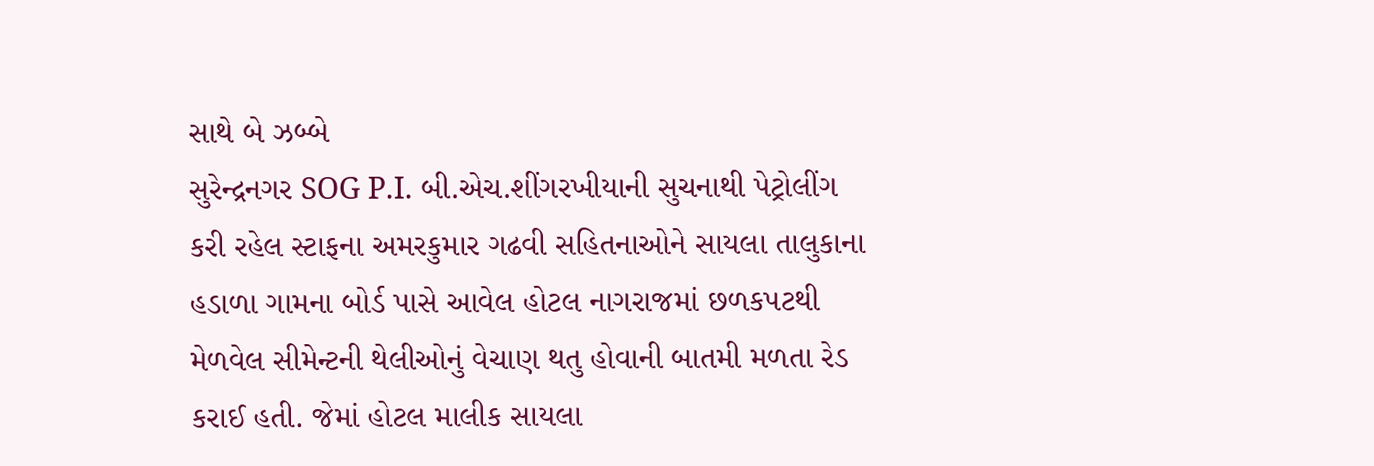સાથે બે ઝબ્બે
સુરેન્દ્રનગર SOG P.I. બી.એચ.શીંગરખીયાની સુચનાથી પેટ્રોલીંગ કરી રહેલ સ્ટાફના અમરકુમાર ગઢવી સહિતનાઓને સાયલા તાલુકાના હડાળા ગામના બોર્ડ પાસે આવેલ હોટલ નાગરાજમાં છળકપટથી મેળવેલ સીમેન્ટની થેલીઓનું વેચાણ થતુ હોવાની બાતમી મળતા રેડ કરાઈ હતી. જેમાં હોટલ માલીક સાયલા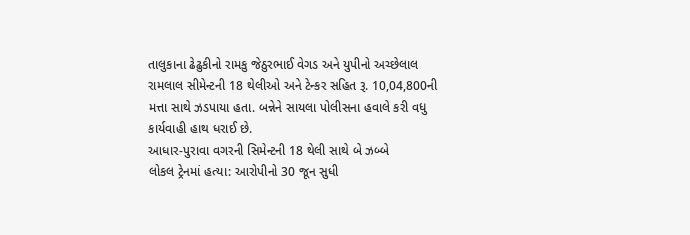તાલુકાના ઢેઢુકીનો રામકુ જેઠુરભાઈ વેગડ અને યુપીનો અચ્છેલાલ રામલાલ સીમેન્ટની 18 થેલીઓ અને ટેન્કર સહિત રૂ. 10,04,800ની મત્તા સાથે ઝડપાયા હતા. બન્નેને સાયલા પોલીસના હવાલે કરી વધુ કાર્યવાહી હાથ ધરાઈ છે.
આધાર-પુરાવા વગરની સિમેન્ટની 18 થેલી સાથે બે ઝબ્બે
લોકલ ટ્રેનમાં હત્યા: આરોપીનો 30 જૂન સુધી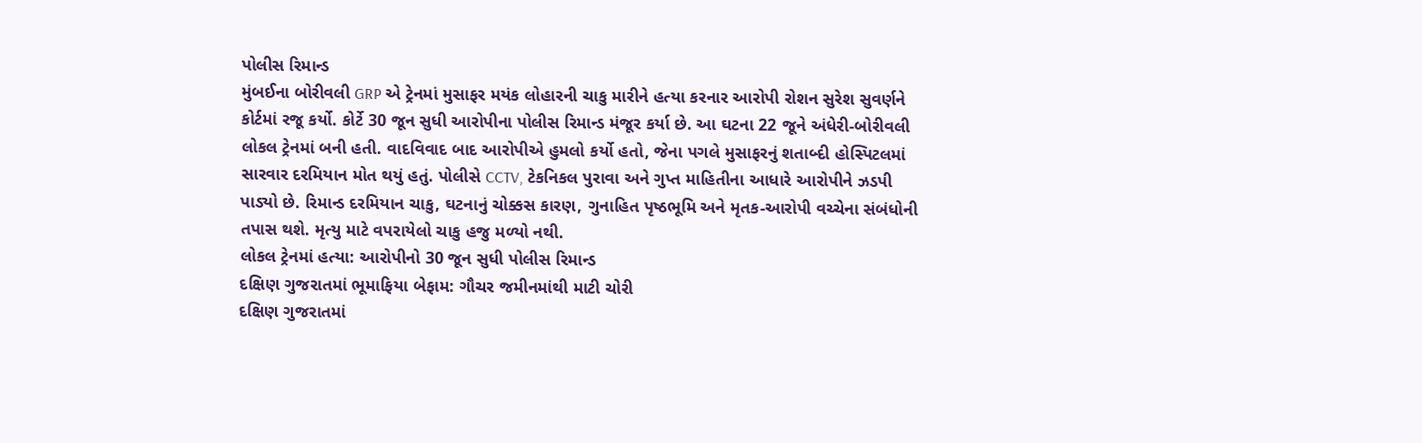પોલીસ રિમાન્ડ
મુંબઈના બોરીવલી GRP એ ટ્રેનમાં મુસાફર મયંક લોહારની ચાકુ મારીને હત્યા કરનાર આરોપી રોશન સુરેશ સુવર્ણને કોર્ટમાં રજૂ કર્યો. કોર્ટે 30 જૂન સુધી આરોપીના પોલીસ રિમાન્ડ મંજૂર કર્યા છે. આ ઘટના 22 જૂને અંધેરી-બોરીવલી લોકલ ટ્રેનમાં બની હતી. વાદવિવાદ બાદ આરોપીએ હુમલો કર્યો હતો, જેના પગલે મુસાફરનું શતાબ્દી હોસ્પિટલમાં સારવાર દરમિયાન મોત થયું હતું. પોલીસે CCTV, ટેકનિકલ પુરાવા અને ગુપ્ત માહિતીના આધારે આરોપીને ઝડપી પાડ્યો છે. રિમાન્ડ દરમિયાન ચાકુ, ઘટનાનું ચોક્કસ કારણ, ગુનાહિત પૃષ્ઠભૂમિ અને મૃતક-આરોપી વચ્ચેના સંબંધોની તપાસ થશે. મૃત્યુ માટે વપરાયેલો ચાકુ હજુ મળ્યો નથી.
લોકલ ટ્રેનમાં હત્યા: આરોપીનો 30 જૂન સુધી પોલીસ રિમાન્ડ
દક્ષિણ ગુજરાતમાં ભૂમાફિયા બેફામ: ગૌચર જમીનમાંથી માટી ચોરી
દક્ષિણ ગુજરાતમાં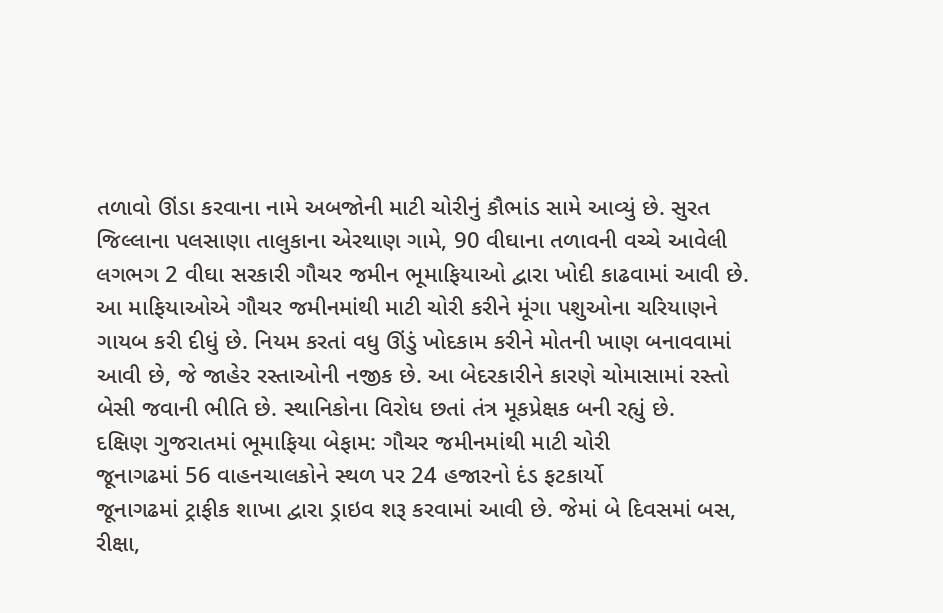તળાવો ઊંડા કરવાના નામે અબજોની માટી ચોરીનું કૌભાંડ સામે આવ્યું છે. સુરત જિલ્લાના પલસાણા તાલુકાના એરથાણ ગામે, 90 વીઘાના તળાવની વચ્ચે આવેલી લગભગ 2 વીઘા સરકારી ગૌચર જમીન ભૂમાફિયાઓ દ્વારા ખોદી કાઢવામાં આવી છે. આ માફિયાઓએ ગૌચર જમીનમાંથી માટી ચોરી કરીને મૂંગા પશુઓના ચરિયાણને ગાયબ કરી દીધું છે. નિયમ કરતાં વધુ ઊંડું ખોદકામ કરીને મોતની ખાણ બનાવવામાં આવી છે, જે જાહેર રસ્તાઓની નજીક છે. આ બેદરકારીને કારણે ચોમાસામાં રસ્તો બેસી જવાની ભીતિ છે. સ્થાનિકોના વિરોધ છતાં તંત્ર મૂકપ્રેક્ષક બની રહ્યું છે.
દક્ષિણ ગુજરાતમાં ભૂમાફિયા બેફામ: ગૌચર જમીનમાંથી માટી ચોરી
જૂનાગઢમાં 56 વાહનચાલકોને સ્થળ પર 24 હજારનો દંડ ફટકાર્યો
જૂનાગઢમાં ટ્રાફીક શાખા દ્વારા ડ્રાઇવ શરૂ કરવામાં આવી છે. જેમાં બે દિવસમાં બસ, રીક્ષા,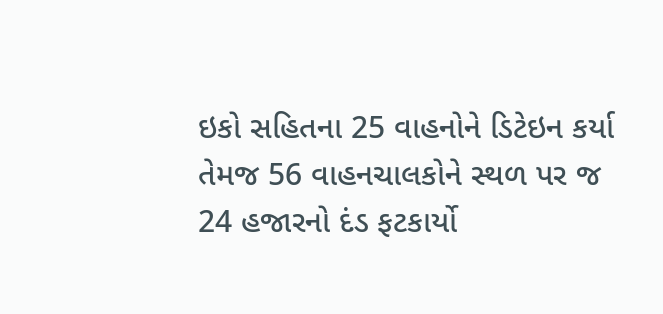ઇકો સહિતના 25 વાહનોને ડિટેઇન કર્યા તેમજ 56 વાહનચાલકોને સ્થળ પર જ 24 હજારનો દંડ ફટકાર્યો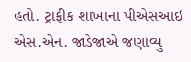હતો. ટ્રાફીક શાખાના પીએસઆઇ એસ.એન. જાડેજાએ જણાવ્યુ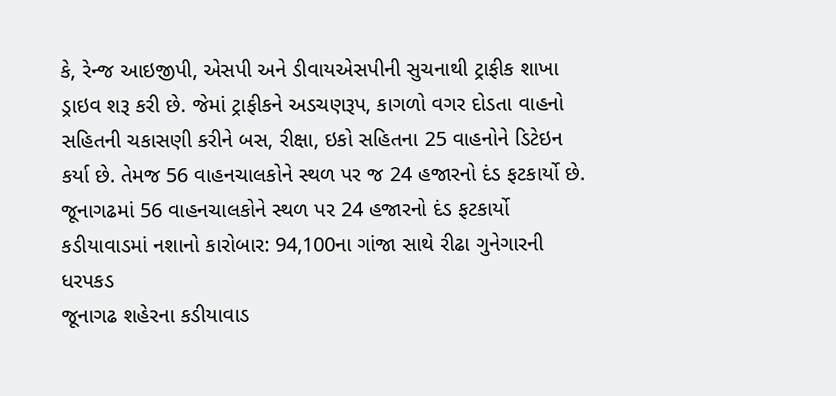કે, રેન્જ આઇજીપી, એસપી અને ડીવાયએસપીની સુચનાથી ટ્રાફીક શાખા ડ્રાઇવ શરૂ કરી છે. જેમાં ટ્રાફીકને અડચણરૂપ, કાગળો વગર દોડતા વાહનો સહિતની ચકાસણી કરીને બસ, રીક્ષા, ઇકો સહિતના 25 વાહનોને ડિટેઇન કર્યા છે. તેમજ 56 વાહનચાલકોને સ્થળ પર જ 24 હજારનો દંડ ફટકાર્યો છે.
જૂનાગઢમાં 56 વાહનચાલકોને સ્થળ પર 24 હજારનો દંડ ફટકાર્યો
કડીયાવાડમાં નશાનો કારોબાર: 94,100ના ગાંજા સાથે રીઢા ગુનેગારની ધરપકડ
જૂનાગઢ શહેરના કડીયાવાડ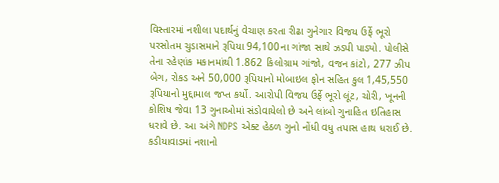વિસ્તારમાં નશીલા પદાર્થનું વેચાણ કરતા રીઢા ગુનેગાર વિજય ઉર્ફે ભૂરો પરસોતમ ચુડાસમાને રૂપિયા 94,100ના ગાંજા સાથે ઝડપી પાડ્યો. પોલીસે તેના રહેણાંક મકાનમાંથી 1.862 કિલોગ્રામ ગાંજો, વજન કાંટો, 277 ઝીપ બેગ, રોકડ અને 50,000 રૂપિયાનો મોબાઇલ ફોન સહિત કુલ 1,45,550 રૂપિયાનો મુદ્દામાલ જપ્ત કર્યો. આરોપી વિજય ઉર્ફે ભૂરો લૂંટ, ચોરી, ખૂનની કોશિષ જેવા 13 ગુનાઓમાં સંડોવાયેલો છે અને લાંબો ગુનાહિત ઇતિહાસ ધરાવે છે. આ અંગે NDPS એક્ટ હેઠળ ગુનો નોંધી વધુ તપાસ હાથ ધરાઈ છે.
કડીયાવાડમાં નશાનો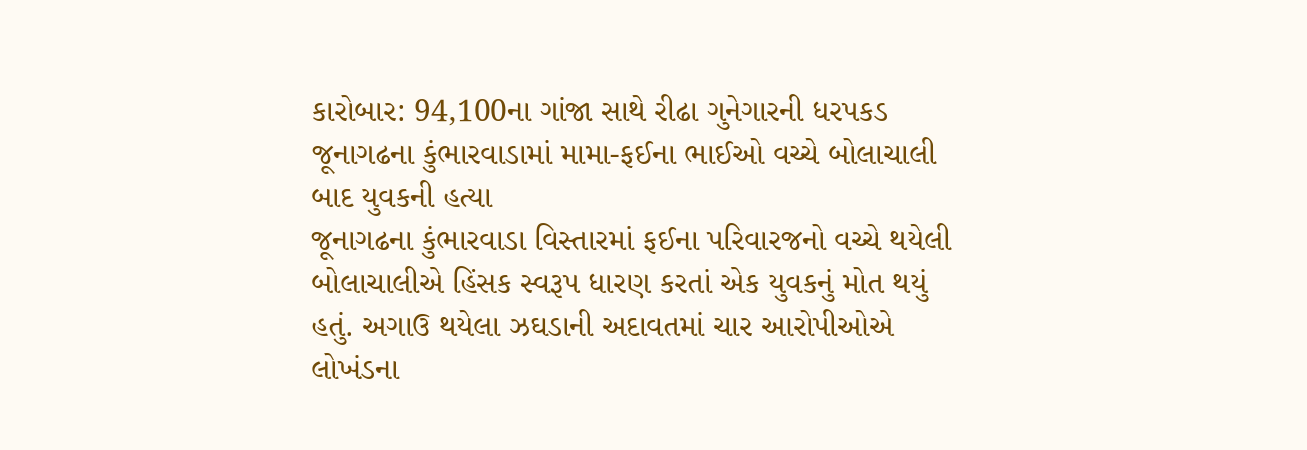કારોબાર: 94,100ના ગાંજા સાથે રીઢા ગુનેગારની ધરપકડ
જૂનાગઢના કુંભારવાડામાં મામા-ફઈના ભાઈઓ વચ્ચે બોલાચાલી બાદ યુવકની હત્યા
જૂનાગઢના કુંભારવાડા વિસ્તારમાં ફઈના પરિવારજનો વચ્ચે થયેલી બોલાચાલીએ હિંસક સ્વરૂપ ધારણ કરતાં એક યુવકનું મોત થયું હતું. અગાઉ થયેલા ઝઘડાની અદાવતમાં ચાર આરોપીઓએ લોખંડના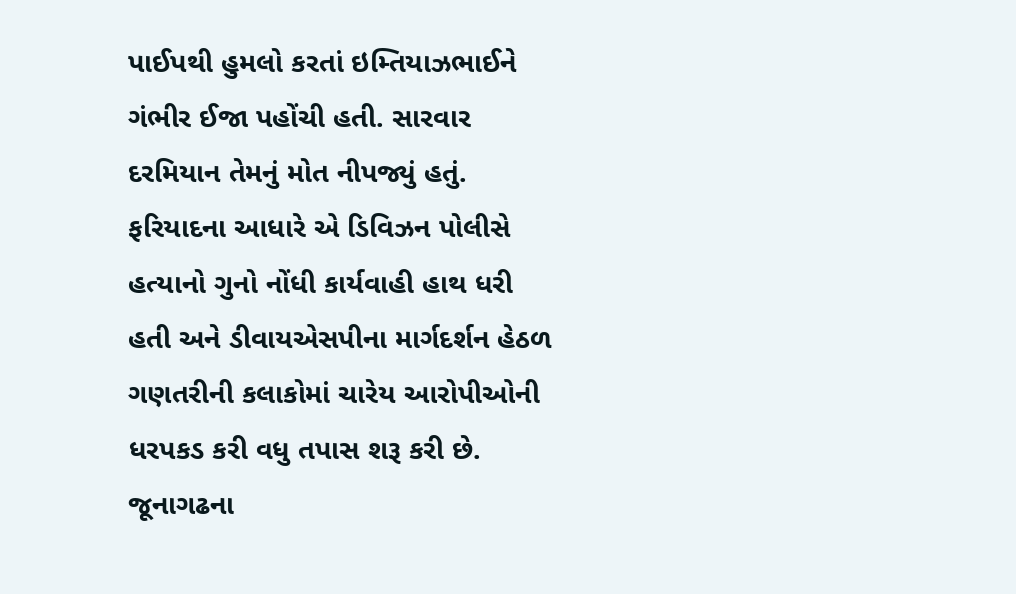પાઈપથી હુમલો કરતાં ઇમ્તિયાઝભાઈને ગંભીર ઈજા પહોંચી હતી. સારવાર દરમિયાન તેમનું મોત નીપજ્યું હતું. ફરિયાદના આધારે એ ડિવિઝન પોલીસે હત્યાનો ગુનો નોંધી કાર્યવાહી હાથ ધરી હતી અને ડીવાયએસપીના માર્ગદર્શન હેઠળ ગણતરીની કલાકોમાં ચારેય આરોપીઓની ધરપકડ કરી વધુ તપાસ શરૂ કરી છે.
જૂનાગઢના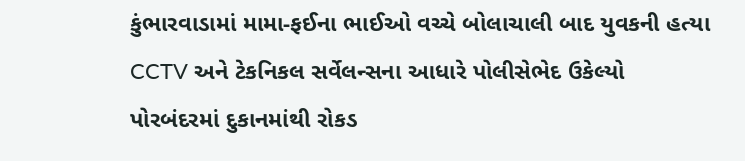કુંભારવાડામાં મામા-ફઈના ભાઈઓ વચ્ચે બોલાચાલી બાદ યુવકની હત્યા
CCTV અને ટેકનિકલ સર્વેલન્સના આધારે પોલીસેભેદ ઉકેલ્યો
પોરબંદરમાં દુકાનમાંથી રોકડ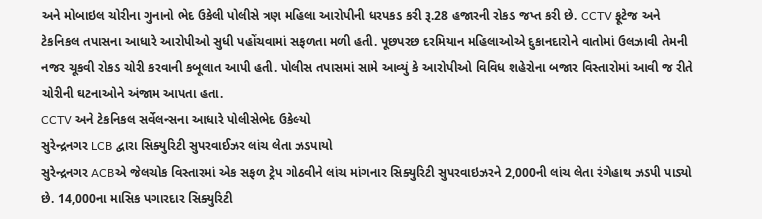અને મોબાઇલ ચોરીના ગુનાનો ભેદ ઉકેલી પોલીસે ત્રણ મહિલા આરોપીની ધરપકડ કરી રૂ.28 હજારની રોકડ જપ્ત કરી છે. CCTV ફૂટેજ અને ટેકનિકલ તપાસના આધારે આરોપીઓ સુધી પહોંચવામાં સફળતા મળી હતી. પૂછપરછ દરમિયાન મહિલાઓએ દુકાનદારોને વાતોમાં ઉલઝાવી તેમની નજર ચૂકવી રોકડ ચોરી કરવાની કબૂલાત આપી હતી. પોલીસ તપાસમાં સામે આવ્યું કે આરોપીઓ વિવિધ શહેરોના બજાર વિસ્તારોમાં આવી જ રીતે ચોરીની ઘટનાઓને અંજામ આપતા હતા.
CCTV અને ટેકનિકલ સર્વેલન્સના આધારે પોલીસેભેદ ઉકેલ્યો
સુરેન્દ્રનગર LCB દ્વારા સિક્યુરિટી સુપરવાઈઝર લાંચ લેતા ઝડપાયો
સુરેન્દ્રનગર ACBએ જેલચોક વિસ્તારમાં એક સફળ ટ્રેપ ગોઠવીને લાંચ માંગનાર સિક્યુરિટી સુપરવાઇઝરને 2,000ની લાંચ લેતા રંગેહાથ ઝડપી પાડ્યો છે. 14,000ના માસિક પગારદાર સિક્યુરિટી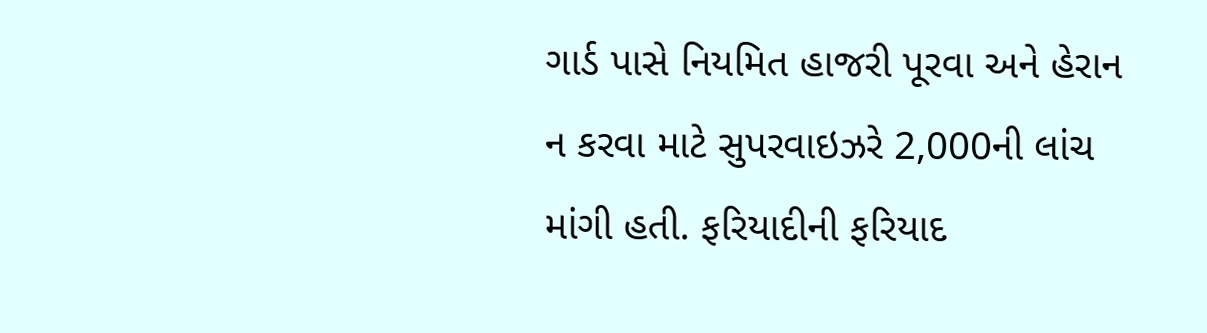ગાર્ડ પાસે નિયમિત હાજરી પૂરવા અને હેરાન ન કરવા માટે સુપરવાઇઝરે 2,000ની લાંચ માંગી હતી. ફરિયાદીની ફરિયાદ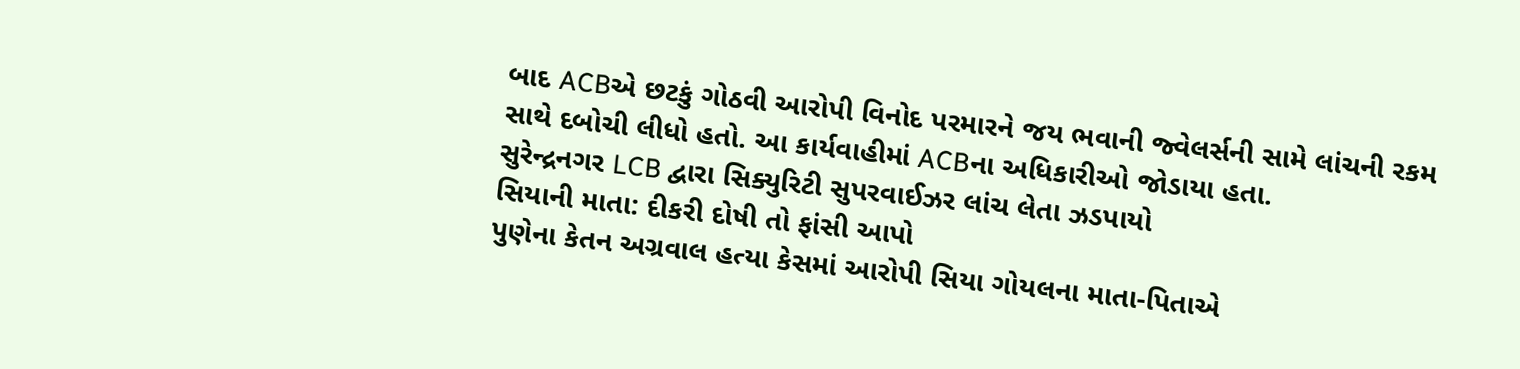બાદ ACBએ છટકું ગોઠવી આરોપી વિનોદ પરમારને જય ભવાની જ્વેલર્સની સામે લાંચની રકમ સાથે દબોચી લીધો હતો. આ કાર્યવાહીમાં ACBના અધિકારીઓ જોડાયા હતા.
સુરેન્દ્રનગર LCB દ્વારા સિક્યુરિટી સુપરવાઈઝર લાંચ લેતા ઝડપાયો
સિયાની માતા: દીકરી દોષી તો ફાંસી આપો
પુણેના કેતન અગ્રવાલ હત્યા કેસમાં આરોપી સિયા ગોયલના માતા-પિતાએ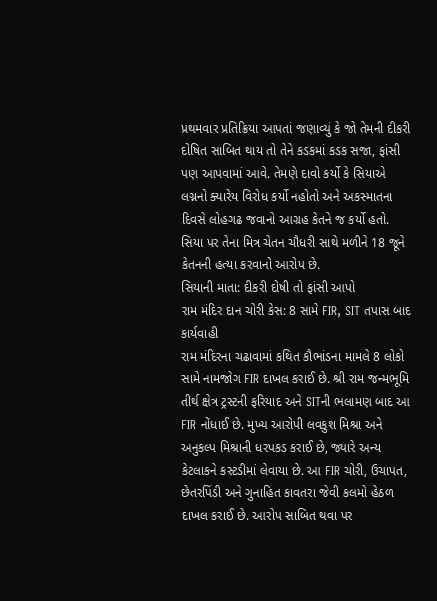પ્રથમવાર પ્રતિક્રિયા આપતાં જણાવ્યું કે જો તેમની દીકરી દોષિત સાબિત થાય તો તેને કડકમાં કડક સજા, ફાંસી પણ આપવામાં આવે. તેમણે દાવો કર્યો કે સિયાએ લગ્નનો ક્યારેય વિરોધ કર્યો નહોતો અને અકસ્માતના દિવસે લોહગઢ જવાનો આગ્રહ કેતને જ કર્યો હતો. સિયા પર તેના મિત્ર ચેતન ચૌધરી સાથે મળીને 18 જૂને કેતનની હત્યા કરવાનો આરોપ છે.
સિયાની માતા: દીકરી દોષી તો ફાંસી આપો
રામ મંદિર દાન ચોરી કેસ: 8 સામે FIR, SIT તપાસ બાદ કાર્યવાહી
રામ મંદિરના ચઢાવામાં કથિત કૌભાંડના મામલે 8 લોકો સામે નામજોગ FIR દાખલ કરાઈ છે. શ્રી રામ જન્મભૂમિ તીર્થ ક્ષેત્ર ટ્રસ્ટની ફરિયાદ અને SITની ભલામણ બાદ આ FIR નોંધાઈ છે. મુખ્ય આરોપી લવકુશ મિશ્રા અને અનુકલ્પ મિશ્રાની ધરપકડ કરાઈ છે, જ્યારે અન્ય કેટલાકને કસ્ટડીમાં લેવાયા છે. આ FIR ચોરી, ઉચાપત, છેતરપિંડી અને ગુનાહિત કાવતરા જેવી કલમો હેઠળ દાખલ કરાઈ છે. આરોપ સાબિત થવા પર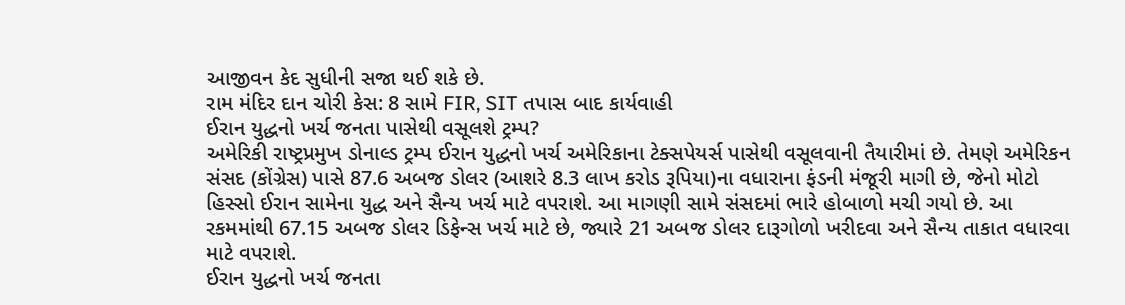આજીવન કેદ સુધીની સજા થઈ શકે છે.
રામ મંદિર દાન ચોરી કેસ: 8 સામે FIR, SIT તપાસ બાદ કાર્યવાહી
ઈરાન યુદ્ધનો ખર્ચ જનતા પાસેથી વસૂલશે ટ્રમ્પ?
અમેરિકી રાષ્ટ્રપ્રમુખ ડોનાલ્ડ ટ્રમ્પ ઈરાન યુદ્ધનો ખર્ચ અમેરિકાના ટેક્સપેયર્સ પાસેથી વસૂલવાની તૈયારીમાં છે. તેમણે અમેરિકન સંસદ (કોંગ્રેસ) પાસે 87.6 અબજ ડોલર (આશરે 8.3 લાખ કરોડ રૂપિયા)ના વધારાના ફંડની મંજૂરી માગી છે, જેનો મોટો હિસ્સો ઈરાન સામેના યુદ્ધ અને સૈન્ય ખર્ચ માટે વપરાશે. આ માગણી સામે સંસદમાં ભારે હોબાળો મચી ગયો છે. આ રકમમાંથી 67.15 અબજ ડોલર ડિફેન્સ ખર્ચ માટે છે, જ્યારે 21 અબજ ડોલર દારૂગોળો ખરીદવા અને સૈન્ય તાકાત વધારવા માટે વપરાશે.
ઈરાન યુદ્ધનો ખર્ચ જનતા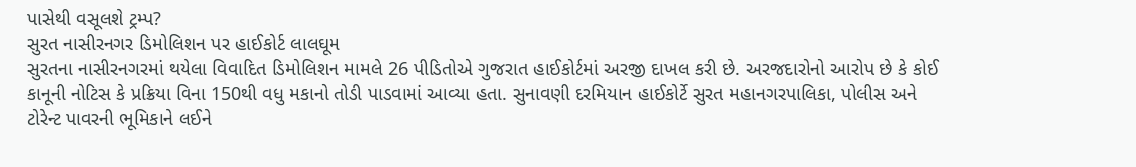પાસેથી વસૂલશે ટ્રમ્પ?
સુરત નાસીરનગર ડિમોલિશન પર હાઈકોર્ટ લાલઘૂમ
સુરતના નાસીરનગરમાં થયેલા વિવાદિત ડિમોલિશન મામલે 26 પીડિતોએ ગુજરાત હાઈકોર્ટમાં અરજી દાખલ કરી છે. અરજદારોનો આરોપ છે કે કોઈ કાનૂની નોટિસ કે પ્રક્રિયા વિના 150થી વધુ મકાનો તોડી પાડવામાં આવ્યા હતા. સુનાવણી દરમિયાન હાઈકોર્ટે સુરત મહાનગરપાલિકા, પોલીસ અને ટોરેન્ટ પાવરની ભૂમિકાને લઈને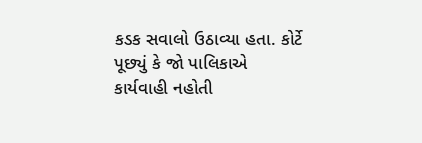કડક સવાલો ઉઠાવ્યા હતા. કોર્ટે પૂછ્યું કે જો પાલિકાએ કાર્યવાહી નહોતી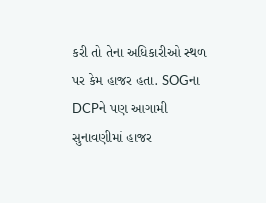કરી તો તેના અધિકારીઓ સ્થળ પર કેમ હાજર હતા. SOGના DCPને પણ આગામી સુનાવણીમાં હાજર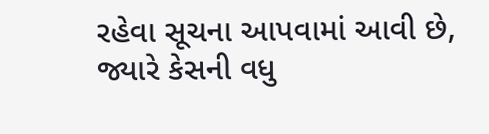રહેવા સૂચના આપવામાં આવી છે, જ્યારે કેસની વધુ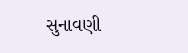સુનાવણી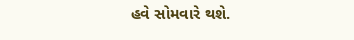હવે સોમવારે થશે.